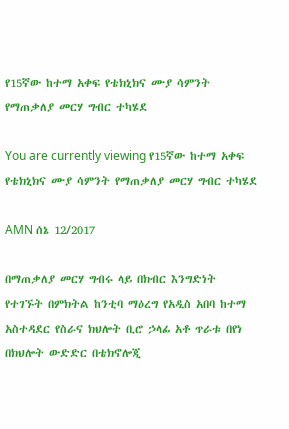የ15ኛው ከተማ አቀፍ የቴክኒክና ሙያ ሳምንት የማጠቃለያ መርሃ ግብር ተካሄደ

You are currently viewing የ15ኛው ከተማ አቀፍ የቴክኒክና ሙያ ሳምንት የማጠቃለያ መርሃ ግብር ተካሄደ

AMN ሰኔ 12/2017

በማጠቃለያ መርሃ ግብሩ ላይ በክብር እንግድነት የተገኙት በምክትል ከንቲባ ማዕረግ የአዲስ አበባ ከተማ አስተዳደር የስራና ክህሎት ቢሮ ኃላፊ አቶ ጥራቱ በየነ በክህሎት ውድድር በቴክኖሎጂ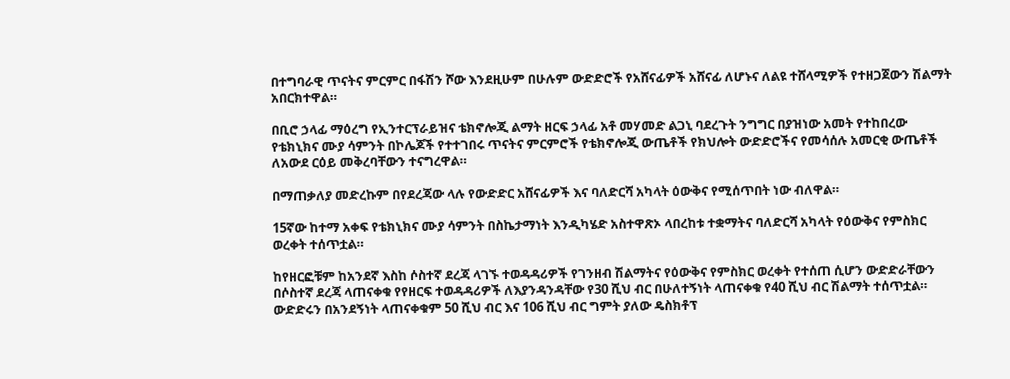በተግባራዊ ጥናትና ምርምር በፋሽን ሾው እንደዚሁም በሁሉም ውድድሮች የአሸናፊዎች አሸናፊ ለሆኑና ለልዩ ተሸላሚዎች የተዘጋጀውን ሽልማት አበርክተዋል።

በቢሮ ኃላፊ ማዕረግ የኢንተርፕራይዝና ቴክኖሎጂ ልማት ዘርፍ ኃላፊ አቶ መሃመድ ልጋኒ ባደረጉት ንግግር በያዝነው አመት የተከበረው የቴክኒክና ሙያ ሳምንት በኮሌጆች የተተገበሩ ጥናትና ምርምሮች የቴክኖሎጂ ውጤቶች የክህሎት ውድድሮችና የመሳሰሉ አመርቂ ውጤቶች ለአውደ ርዕይ መቅረባቸውን ተናግረዋል።

በማጠቃለያ መድረኩም በየደረጃው ላሉ የውድድር አሸናፊዎች እና ባለድርሻ አካላት ዕውቅና የሚሰጥበት ነው ብለዋል።

15ኛው ከተማ አቀፍ የቴክኒክና ሙያ ሳምንት በስኬታማነት እንዲካሄድ አስተዋጽኦ ላበረከቱ ተቋማትና ባለድርሻ አካላት የዕውቅና የምስክር ወረቀት ተሰጥቷል።

ከየዘርፎቹም ከአንደኛ እስከ ሶስተኛ ደረጃ ላገኙ ተወዳዳሪዎች የገንዘብ ሽልማትና የዕውቅና የምስክር ወረቀት የተሰጠ ሲሆን ውድድራቸውን በሶስተኛ ደረጃ ላጠናቀቁ የየዘርፍ ተወዳዳሪዎች ለእያንዳንዳቸው የ30 ሺህ ብር በሁለተኝነት ላጠናቀቁ የ40 ሺህ ብር ሽልማት ተሰጥቷል። ውድድሩን በአንደኝነት ላጠናቀቁም 50 ሺህ ብር እና 106 ሺህ ብር ግምት ያለው ዴስክቶፕ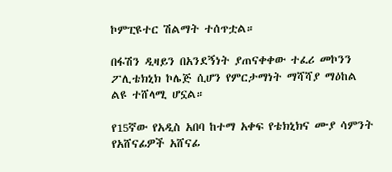ኮምፒዩተር ሽልማት ተሰጥቷል።

በፋሽን ዲዛይን በአንደኝነት ያጠናቀቀው ተፈሪ መኮንን ፖሊቴክኒክ ኮሌጅ ሲሆን የምርታማነት ማሻሻያ ማዕከል ልዩ ተሸላሚ ሆኗል።

የ15ኛው የአዲስ አበባ ከተማ አቀፍ የቴክኒክና ሙያ ሳምንት የአሸናፊዎች አሸናፊ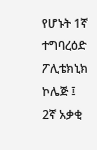የሆኑት 1ኛ ተግባረዕድ ፖሊቴክኒክ ኮሌጅ ፤ 2ኛ አቃቂ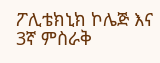ፖሊቴክኒክ ኮሌጅ እና 3ኛ ምስራቅ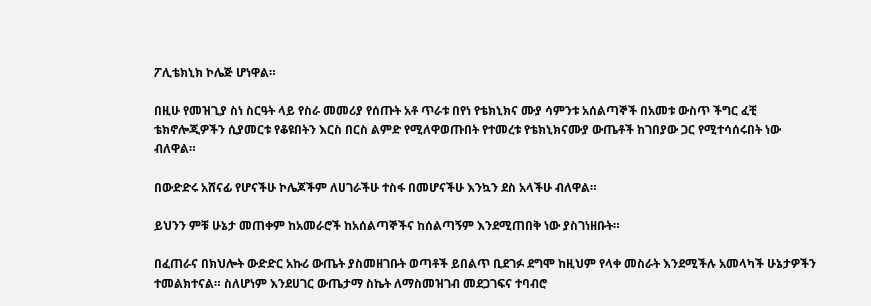ፖሊቴክኒክ ኮሌጅ ሆነዋል።

በዚሁ የመዝጊያ ስነ ስርዓት ላይ የስራ መመሪያ የሰጡት አቶ ጥራቱ በየነ የቴክኒክና ሙያ ሳምንቱ አሰልጣኞች በአመቱ ውስጥ ችግር ፈቺ ቴክኖሎጂዎችን ሲያመርቱ የቆዩበትን እርስ በርስ ልምድ የሚለዋወጡበት የተመረቱ የቴክኒክናሙያ ውጤቶች ከገበያው ጋር የሚተሳሰሩበት ነው ብለዋል።

በውድድሩ አሸናፊ የሆናችሁ ኮሌጆችም ለሀገራችሁ ተስፋ በመሆናችሁ እንኳን ደስ አላችሁ ብለዋል።

ይህንን ምቹ ሁኔታ መጠቀም ከአመራሮች ከአሰልጣኞችና ከሰልጣኝም እንደሚጠበቅ ነው ያስገነዘቡት።

በፈጠራና በክህሎት ውድድር አኩሪ ውጤት ያስመዘገቡት ወጣቶች ይበልጥ ቢደገፉ ደግሞ ከዚህም የላቀ መስራት እንደሚችሉ አመላካች ሁኔታዎችን ተመልክተናል። ስለሆነም እንደሀገር ውጤታማ ስኬት ለማስመዝገብ መደጋገፍና ተባብሮ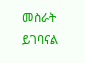መስራት ይገባናል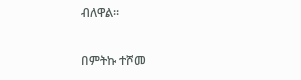ብለዋል።

በምትኩ ተሾመ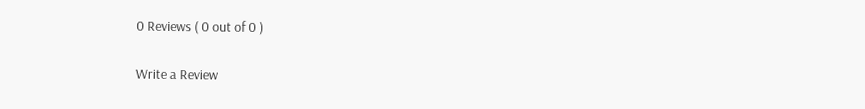0 Reviews ( 0 out of 0 )

Write a Review